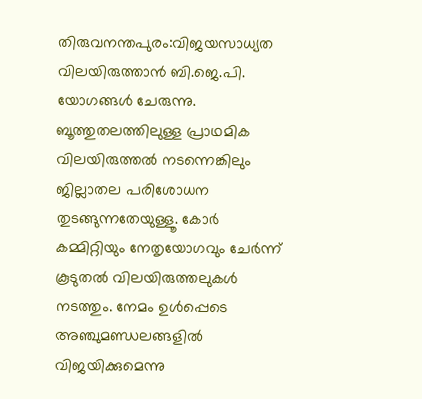തിരുവനന്തപുരം:വിജയസാധ്യത വിലയിരുത്താൻ ബി.ജെ.പി. യോഗങ്ങൾ ചേരുന്നു. ബൂത്തുതലത്തിലുള്ള പ്രാഥമിക വിലയിരുത്തൽ നടന്നെങ്കിലും ജില്ലാതല പരിശോധന തുടങ്ങുന്നതേയുള്ളൂ. കോർ കമ്മിറ്റിയും നേതൃയോഗവും ചേർന്ന് കൂടുതൽ വിലയിരുത്തലുകൾ നടത്തും. നേമം ഉൾപ്പെടെ അഞ്ചുമണ്ഡലങ്ങളിൽ വിജയിക്കുമെന്നു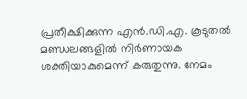പ്രതീക്ഷിക്കുന്ന എൻ.ഡി.എ. കൂടുതൽ മണ്ഡലങ്ങളിൽ നിർണായക ശക്തിയാകുമെന്ന് കരുതുന്നു. നേമം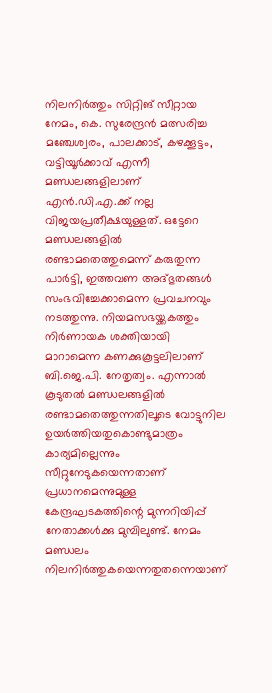നിലനിർത്തും സിറ്റിങ് സീറ്റായ നേമം, കെ. സുരേന്ദ്രൻ മത്സരിച്ച മഞ്ചേശ്വരം, പാലക്കാട്, കഴക്കൂട്ടം, വട്ടിയൂർക്കാവ് എന്നീ മണ്ഡലങ്ങളിലാണ് എൻ.ഡി.എ.ക്ക് നല്ല വിജയപ്രതീക്ഷയുള്ളത്. ഒട്ടേറെ മണ്ഡലങ്ങളിൽ രണ്ടാമതെത്തുമെന്ന് കരുതുന്ന പാർട്ടി, ഇത്തവണ അദ്ഭുതങ്ങൾ സംഭവിച്ചേക്കാമെന്ന പ്രവചനവും നടത്തുന്നു. നിയമസഭയ്ക്കകത്തും നിർണായക ശക്തിയായി മാറാമെന്ന കണക്കുകൂട്ടലിലാണ് ബി.ജെ.പി. നേതൃത്വം. എന്നാൽ കൂടുതൽ മണ്ഡലങ്ങളിൽ രണ്ടാമതെത്തുന്നതിലൂടെ വോട്ടുനില ഉയർത്തിയതുകൊണ്ടുമാത്രം കാര്യമില്ലെന്നും സീറ്റുനേടുകയെന്നതാണ് പ്രധാനമെന്നുമുള്ള കേന്ദ്രഘടകത്തിന്റെ മുന്നറിയിപ്പ് നേതാക്കൾക്കു മുമ്പിലുണ്ട്. നേമം മണ്ഡലം നിലനിർത്തുകയെന്നതുതന്നെയാണ്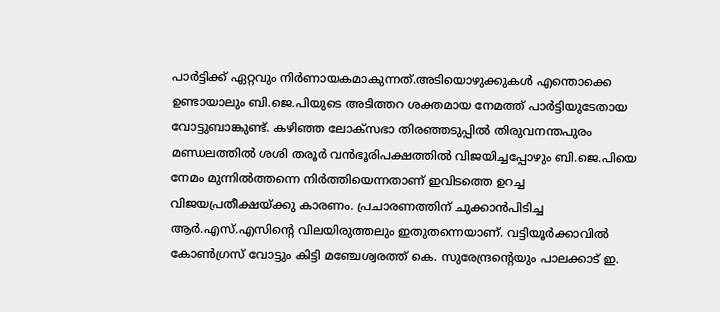പാർട്ടിക്ക് ഏറ്റവും നിർണായകമാകുന്നത്.അടിയൊഴുക്കുകൾ എന്തൊക്കെ ഉണ്ടായാലും ബി.ജെ.പിയുടെ അടിത്തറ ശക്തമായ നേമത്ത് പാർട്ടിയുടേതായ വോട്ടുബാങ്കുണ്ട്. കഴിഞ്ഞ ലോക്സഭാ തിരഞ്ഞടുപ്പിൽ തിരുവനന്തപുരം മണ്ഡലത്തിൽ ശശി തരൂർ വൻഭൂരിപക്ഷത്തിൽ വിജയിച്ചപ്പോഴും ബി.ജെ.പിയെ നേമം മുന്നിൽത്തന്നെ നിർത്തിയെന്നതാണ് ഇവിടത്തെ ഉറച്ച വിജയപ്രതീക്ഷയ്ക്കു കാരണം. പ്രചാരണത്തിന് ചുക്കാൻപിടിച്ച ആർ.എസ്.എസിന്റെ വിലയിരുത്തലും ഇതുതന്നെയാണ്. വട്ടിയൂർക്കാവിൽ കോൺഗ്രസ് വോട്ടും കിട്ടി മഞ്ചേശ്വരത്ത് കെ. സുരേന്ദ്രന്റെയും പാലക്കാട് ഇ.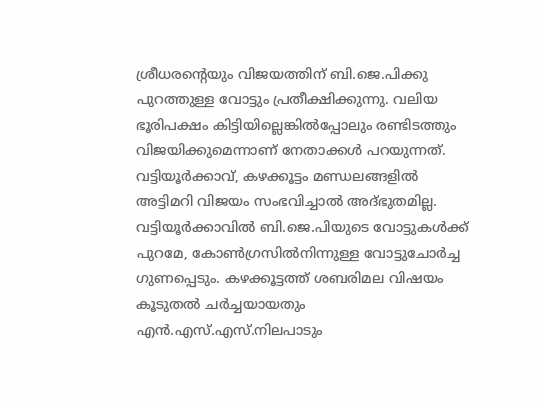ശ്രീധരന്റെയും വിജയത്തിന് ബി.ജെ.പിക്കു പുറത്തുള്ള വോട്ടും പ്രതീക്ഷിക്കുന്നു. വലിയ ഭൂരിപക്ഷം കിട്ടിയില്ലെങ്കിൽപ്പോലും രണ്ടിടത്തും വിജയിക്കുമെന്നാണ് നേതാക്കൾ പറയുന്നത്. വട്ടിയൂർക്കാവ്, കഴക്കൂട്ടം മണ്ഡലങ്ങളിൽ അട്ടിമറി വിജയം സംഭവിച്ചാൽ അദ്ഭുതമില്ല. വട്ടിയൂർക്കാവിൽ ബി.ജെ.പിയുടെ വോട്ടുകൾക്ക് പുറമേ, കോൺഗ്രസിൽനിന്നുള്ള വോട്ടുചോർച്ച ഗുണപ്പെടും. കഴക്കൂട്ടത്ത് ശബരിമല വിഷയം കൂടുതൽ ചർച്ചയായതും എൻ.എസ്.എസ്.നിലപാടും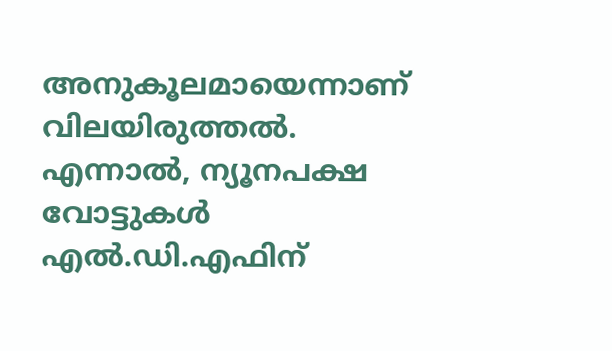അനുകൂലമായെന്നാണ് വിലയിരുത്തൽ. എന്നാൽ, ന്യൂനപക്ഷ വോട്ടുകൾ എൽ.ഡി.എഫിന്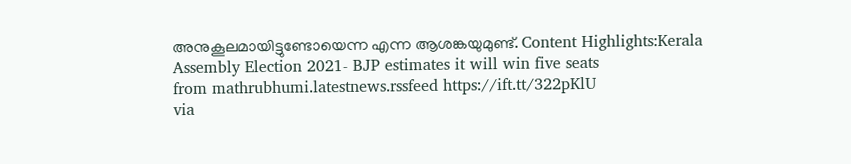അനുകൂലമായിട്ടുണ്ടോയെന്ന എന്ന ആശങ്കയുമുണ്ട്. Content Highlights:Kerala Assembly Election 2021- BJP estimates it will win five seats
from mathrubhumi.latestnews.rssfeed https://ift.tt/322pKlU
via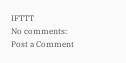IFTTT
No comments:
Post a Comment